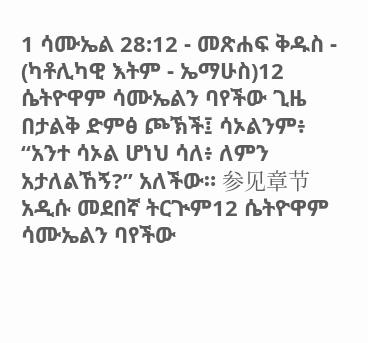1 ሳሙኤል 28:12 - መጽሐፍ ቅዱስ - (ካቶሊካዊ እትም - ኤማሁስ)12 ሴትዮዋም ሳሙኤልን ባየችው ጊዜ በታልቅ ድምፅ ጮኽች፤ ሳኦልንም፥ “አንተ ሳኦል ሆነህ ሳለ፥ ለምን አታለልኸኝ?” አለችው። 参见章节አዲሱ መደበኛ ትርጒም12 ሴትዮዋም ሳሙኤልን ባየችው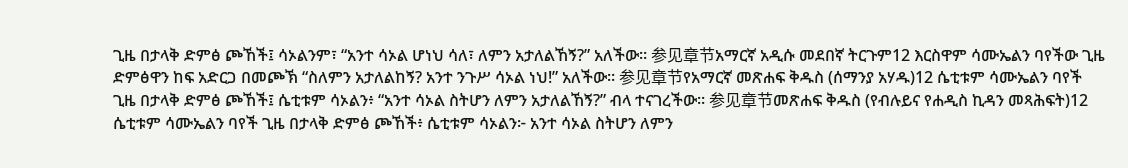ጊዜ በታላቅ ድምፅ ጮኸች፤ ሳኦልንም፣ “አንተ ሳኦል ሆነህ ሳለ፣ ለምን አታለልኸኝ?” አለችው። 参见章节አማርኛ አዲሱ መደበኛ ትርጉም12 እርስዋም ሳሙኤልን ባየችው ጊዜ ድምፅዋን ከፍ አድርጋ በመጮኽ “ስለምን አታለልከኝ? አንተ ንጉሥ ሳኦል ነህ!” አለችው። 参见章节የአማርኛ መጽሐፍ ቅዱስ (ሰማንያ አሃዱ)12 ሴቲቱም ሳሙኤልን ባየች ጊዜ በታላቅ ድምፅ ጮኸች፤ ሴቲቱም ሳኦልን፥ “አንተ ሳኦል ስትሆን ለምን አታለልኸኝ?” ብላ ተናገረችው። 参见章节መጽሐፍ ቅዱስ (የብሉይና የሐዲስ ኪዳን መጻሕፍት)12 ሴቲቱም ሳሙኤልን ባየች ጊዜ በታላቅ ድምፅ ጮኸች፥ ሴቲቱም ሳኦልን፦ አንተ ሳኦል ስትሆን ለምን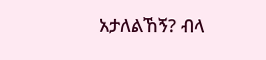አታለልኸኝ? ብላ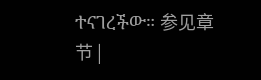ተናገረችው። 参见章节 |